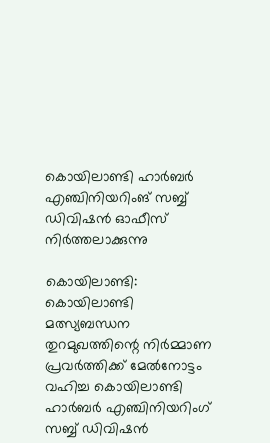കൊയിലാണ്ടി ഹാര്‍ബര്‍ എഞ്ചിനിയറിംങ് സബ്ബ് ഡിവിഷന്‍ ഓഫീസ് നിർത്തലാക്കുന്നു

കൊയിലാണ്ടി: കൊയിലാണ്ടി മത്സ്യബന്ധന തുറമുഖത്തിന്റെ നിർമ്മാണ പ്രവർത്തിക്ക് മേൽനോട്ടം വഹിച്ച കൊയിലാണ്ടി ഹാര്‍ബര്‍ എഞ്ചിനിയറിംഗ് സബ്ബ് ഡിവിഷന്‍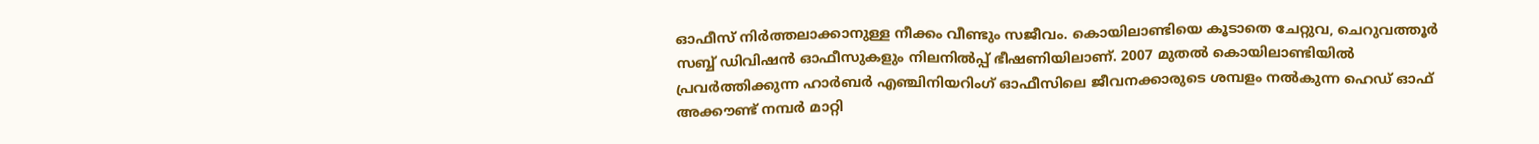ഓഫീസ് നിര്‍ത്തലാക്കാനുള്ള നീക്കം വീണ്ടും സജീവം. കൊയിലാണ്ടിയെ കൂടാതെ ചേറ്റുവ, ചെറുവത്തൂര്‍ സബ്ബ് ഡിവിഷന്‍ ഓഫീസുകളും നിലനില്‍പ്പ് ഭീഷണിയിലാണ്. 2007 മുതല്‍ കൊയിലാണ്ടിയില്‍ പ്രവര്‍ത്തിക്കുന്ന ഹാര്‍ബര്‍ എഞ്ചിനിയറിംഗ് ഓഫീസിലെ ജീവനക്കാരുടെ ശമ്പളം നല്‍കുന്ന ഹെഡ് ഓഫ് അക്കൗണ്ട് നമ്പര്‍ മാറ്റി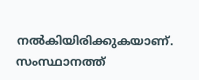നല്‍കിയിരിക്കുകയാണ്. സംസ്ഥാനത്ത്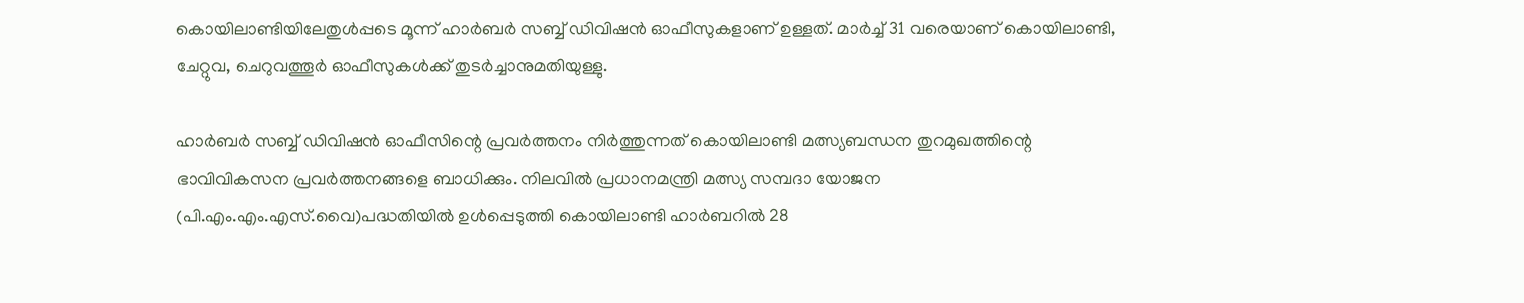കൊയിലാണ്ടിയിലേതുള്‍പ്പടെ മൂന്ന് ഹാര്‍ബര്‍ സബ്ബ് ഡിവിഷന്‍ ഓഫീസുകളാണ് ഉള്ളത്. മാര്‍ച്ച് 31 വരെയാണ് കൊയിലാണ്ടി, ചേറ്റുവ, ചെറുവത്തൂര്‍ ഓഫീസുകള്‍ക്ക് തുടര്‍ച്ചാനുമതിയുള്ളു.

ഹാര്‍ബര്‍ സബ്ബ് ഡിവിഷന്‍ ഓഫീസിന്റെ പ്രവര്‍ത്തനം നിര്‍ത്തുന്നത് കൊയിലാണ്ടി മത്സ്യബന്ധന തുറമുഖത്തിന്റെ ഭാവിവികസന പ്രവര്‍ത്തനങ്ങളെ ബാധിക്കും. നിലവില്‍ പ്രധാനമന്ത്രി മത്സ്യ സമ്പദാ യോജന (പി.എം.എം.എസ്.വൈ)പദ്ധതിയില്‍ ഉള്‍പ്പെടുത്തി കൊയിലാണ്ടി ഹാര്‍ബറില്‍ 28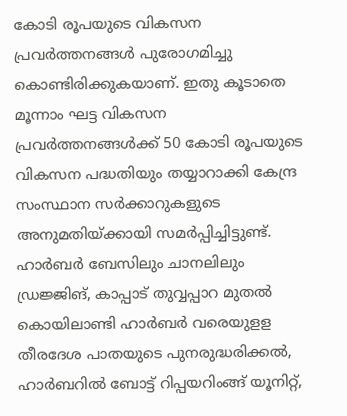കോടി രൂപയുടെ വികസന പ്രവര്‍ത്തനങ്ങള്‍ പുരോഗമിച്ചു കൊണ്ടിരിക്കുകയാണ്. ഇതു കൂടാതെ മൂന്നാം ഘട്ട വികസന പ്രവര്‍ത്തനങ്ങള്‍ക്ക് 50 കോടി രൂപയുടെ വികസന പദ്ധതിയും തയ്യാറാക്കി കേന്ദ്ര സംസ്ഥാന സര്‍ക്കാറുകളുടെ അനുമതിയ്ക്കായി സമര്‍പ്പിച്ചിട്ടുണ്ട്. ഹാര്‍ബര്‍ ബേസിലും ചാനലിലും ഡ്രജ്ജിങ്, കാപ്പാട് തുവ്വപ്പാറ മുതല്‍ കൊയിലാണ്ടി ഹാര്‍ബര്‍ വരെയുളള തീരദേശ പാതയുടെ പുനരുദ്ധരിക്കല്‍, ഹാര്‍ബറില്‍ ബോട്ട് റിപ്പയറിംങ്ങ് യൂനിറ്റ്,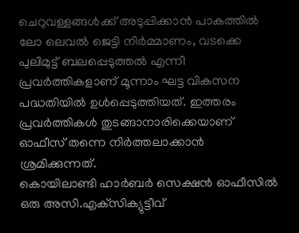ചെറുവള്ളങ്ങള്‍ക്ക് അടുപ്പിക്കാന്‍ പാകത്തില്‍ ലോ ലെവല്‍ ജെട്ടി നിര്‍മ്മാണം, വടക്കെ പുലിമുട്ട് ബലപ്പെടുത്തല്‍ എന്നീ പ്രവർത്തികളാണ് മൂന്നാം ഘട്ട വികസന പദ്ധതിയില്‍ ഉള്‍പ്പെടുത്തിയത്. ഇത്തരം പ്രവർത്തികള്‍ തുടങ്ങാനാരിക്കെയാണ് ഓഫീസ് തന്നെ നിര്‍ത്തലാക്കാന്‍ ശ്രമിക്കുന്നത്.
കൊയിലാണ്ടി ഹാര്‍ബര്‍ സെക്ഷന്‍ ഓഫീസില്‍ ഒരു അസി.എക്‌സിക്യുട്ടീവ്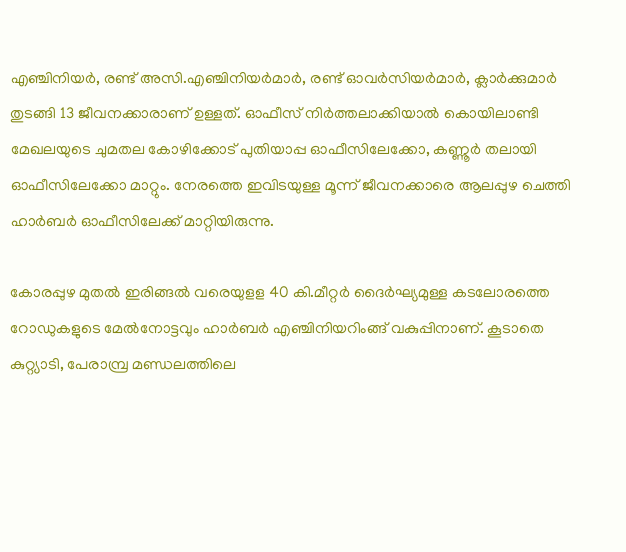എഞ്ചിനിയര്‍, രണ്ട് അസി.എഞ്ചിനിയര്‍മാര്‍, രണ്ട് ഓവര്‍സിയര്‍മാര്‍, ക്ലാര്‍ക്കുമാര്‍ തുടങ്ങി 13 ജീവനക്കാരാണ് ഉള്ളത്. ഓഫീസ് നിര്‍ത്തലാക്കിയാല്‍ കൊയിലാണ്ടി മേഖലയുടെ ചുമതല കോഴിക്കോട് പുതിയാപ്പ ഓഫീസിലേക്കോ, കണ്ണൂര്‍ തലായി ഓഫീസിലേക്കോ മാറ്റും. നേരത്തെ ഇവിടയുള്ള മൂന്ന് ജീവനക്കാരെ ആലപ്പുഴ ചെത്തി ഹാര്‍ബര്‍ ഓഫീസിലേക്ക് മാറ്റിയിരുന്നു.

കോരപ്പുഴ മുതല്‍ ഇരിങ്ങല്‍ വരെയുളള 40 കി.മീറ്റര്‍ ദൈര്‍ഘ്യമുള്ള കടലോരത്തെ റോഡുകളുടെ മേല്‍നോട്ടവും ഹാര്‍ബര്‍ എഞ്ചിനിയറിംങ്ങ് വകുപ്പിനാണ്. കൂടാതെ കുറ്റ്യാടി, പേരാമ്പ്ര മണ്ഡലത്തിലെ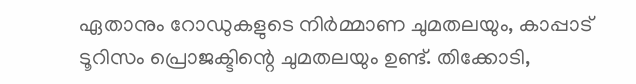ഏതാനും റോഡുകളുടെ നിര്‍മ്മാണ ചുമതലയും, കാപ്പാട് ടൂറിസം പ്രൊജക്ടിന്റെ ചുമതലയും ഉണ്ട്. തിക്കോടി,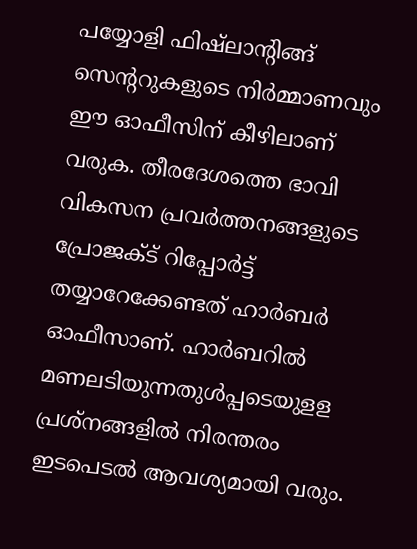പയ്യോളി ഫിഷ്‌ലാന്റിങ്ങ് സെന്ററുകളുടെ നിര്‍മ്മാണവും ഈ ഓഫീസിന് കീഴിലാണ് വരുക. തീരദേശത്തെ ഭാവി വികസന പ്രവര്‍ത്തനങ്ങളുടെ പ്രോജക്ട് റിപ്പോര്‍ട്ട് തയ്യാറേക്കേണ്ടത് ഹാര്‍ബര്‍ ഓഫീസാണ്. ഹാര്‍ബറില്‍ മണലടിയുന്നതുള്‍പ്പടെയുളള പ്രശ്‌നങ്ങളില്‍ നിരന്തരം ഇടപെടല്‍ ആവശ്യമായി വരും.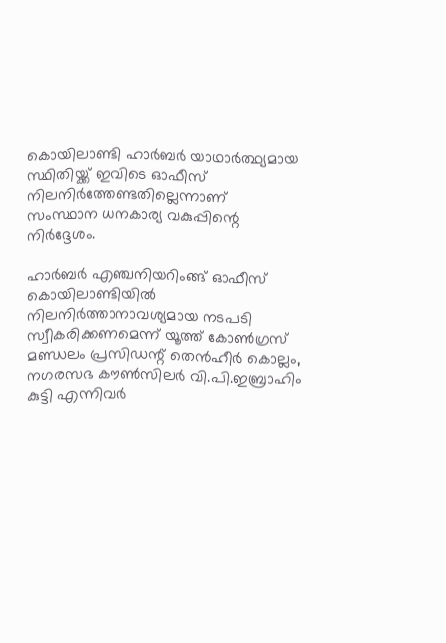കൊയിലാണ്ടി ഹാര്‍ബര്‍ യാഥാര്‍ത്ഥ്യമായ സ്ഥിതിയ്ക്ക് ഇവിടെ ഓഫീസ് നിലനിര്‍ത്തേണ്ടതില്ലെന്നാണ് സംസ്ഥാന ധനകാര്യ വകുപ്പിന്റെ നിര്‍ദ്ദേശം.

ഹാര്‍ബര്‍ എഞ്ചനിയറിംങ്ങ് ഓഫീസ് കൊയിലാണ്ടിയില്‍ നിലനിര്‍ത്താനാവശ്യമായ നടപടി സ്വീകരിക്കണമെന്ന് യൂത്ത് കോണ്‍ഗ്രസ് മണ്ഡലം പ്രസിഡന്റ് തെന്‍ഹീര്‍ കൊല്ലം, നഗരസഭ കൗണ്‍സിലര്‍ വി.പി.ഇബ്രാഹിം കുട്ടി എന്നിവര്‍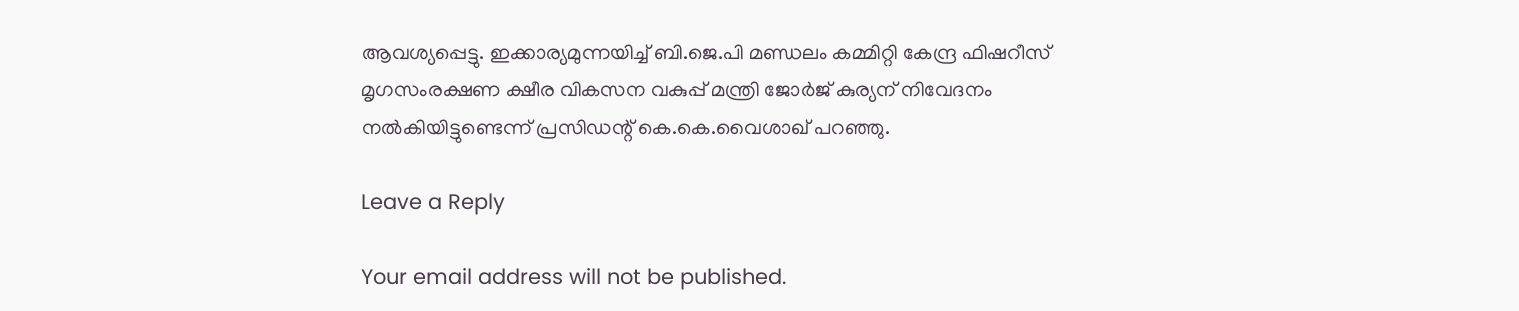ആവശ്യപ്പെട്ടു. ഇക്കാര്യമുന്നയിച്ച് ബി.ജെ.പി മണ്ഡലം കമ്മിറ്റി കേന്ദ്ര ഫിഷറീസ് മൃഗസംരക്ഷണ ക്ഷീര വികസന വകുപ്പ് മന്ത്രി ജോര്‍ജ് കുര്യന് നിവേദനം നല്‍കിയിട്ടുണ്ടെന്ന് പ്രസിഡന്റ് കെ.കെ.വൈശാഖ് പറഞ്ഞു.

Leave a Reply

Your email address will not be published.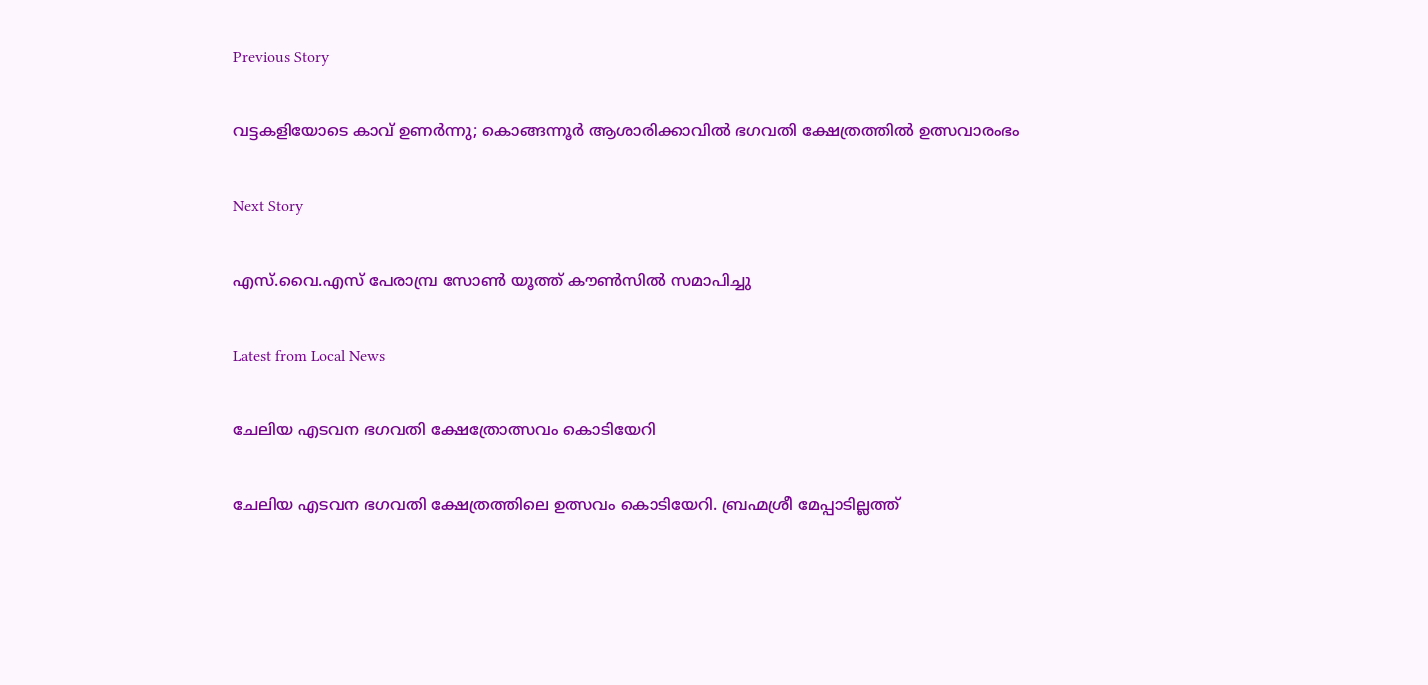Previous Story

വട്ടകളിയോടെ കാവ് ഉണർന്നു; കൊങ്ങന്നൂർ ആശാരിക്കാവിൽ ഭഗവതി ക്ഷേത്രത്തിൽ ഉത്സവാരംഭം

Next Story

എസ്.വൈ.എസ് പേരാമ്പ്ര സോൺ യൂത്ത് കൗൺസിൽ സമാപിച്ചു

Latest from Local News

ചേലിയ എടവന ഭഗവതി ക്ഷേത്രോത്സവം കൊടിയേറി

ചേലിയ എടവന ഭഗവതി ക്ഷേത്രത്തിലെ ഉത്സവം കൊടിയേറി. ബ്രഹ്മശ്രീ മേപ്പാടില്ലത്ത്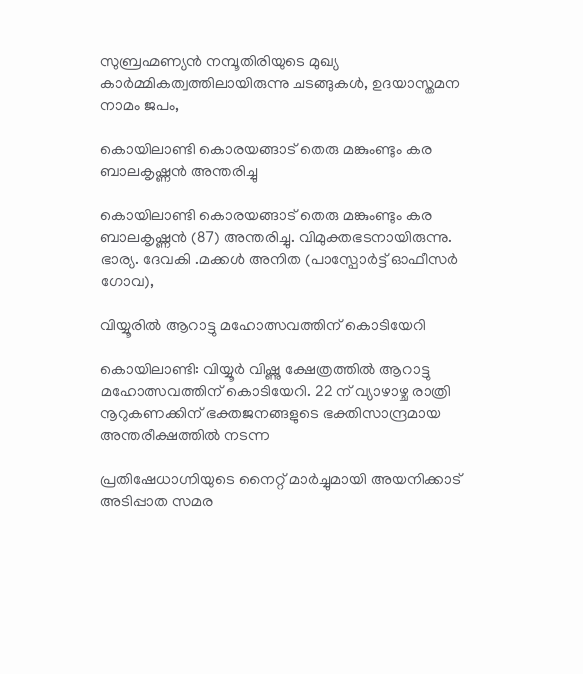സുബ്രഹ്മണ്യൻ നമ്പൂതിരിയുടെ മുഖ്യ കാർമ്മികത്വത്തിലായിരുന്നു ചടങ്ങുകൾ, ഉദയാസ്തമന നാമം ജപം,

കൊയിലാണ്ടി കൊരയങ്ങാട് തെരു മങ്കുംണ്ടും കര ബാലകൃഷ്ണൻ അന്തരിച്ചു

കൊയിലാണ്ടി കൊരയങ്ങാട് തെരു മങ്കുംണ്ടും കര ബാലകൃഷ്ണൻ (87) അന്തരിച്ചു. വിമുക്തഭടനായിരുന്നു. ഭാര്യ. ദേവകി .മക്കൾ അനിത (പാസ്പോർട്ട് ഓഫീസർ ഗോവ),

വിയ്യൂരിൽ ആറാട്ടു മഹോത്സവത്തിന് കൊടിയേറി

കൊയിലാണ്ടി: വിയ്യൂർ വിഷ്ണു ക്ഷേത്രത്തിൽ ആറാട്ടു മഹോത്സവത്തിന് കൊടിയേറി. 22 ന് വ്യാഴാഴ്ച രാത്രി നൂറുകണക്കിന് ഭക്തജനങ്ങളുടെ ഭക്തിസാന്ദ്രമായ അന്തരീക്ഷത്തിൽ നടന്ന

പ്രതിഷേധാഗ്നിയുടെ നൈറ്റ് മാർച്ചുമായി അയനിക്കാട് അടിപ്പാത സമര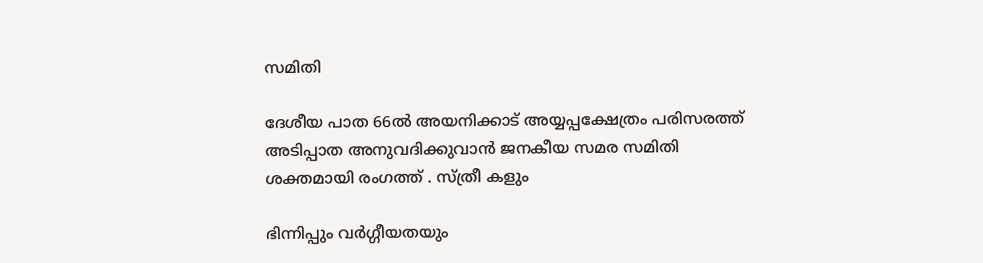സമിതി

ദേശീയ പാത 66ൽ അയനിക്കാട് അയ്യപ്പക്ഷേത്രം പരിസരത്ത് അടിപ്പാത അനുവദിക്കുവാൻ ജനകീയ സമര സമിതി ശക്തമായി രംഗത്ത് . സ്ത്രീ കളും

ഭിന്നിപ്പും വർഗ്ഗീയതയും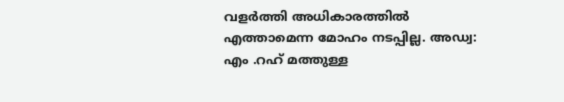വളർത്തി അധികാരത്തിൽ എത്താമെന്ന മോഹം നടപ്പില്ല. അഡ്വ: എം .റഹ് മത്തുള്ള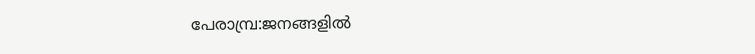പേരാമ്പ്ര:ജനങ്ങളിൽ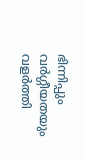ഭിന്നിപ്പും വർഗ്ഗീയതയും വളർത്തി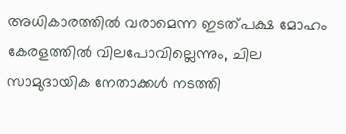അധികാരത്തിൽ വരാമെന്ന ഇടത്പക്ഷ മോഹം കേരളത്തിൽ വിലപോവില്ലെന്നും, ചില സാമുദായിക നേതാക്കൾ നടത്തി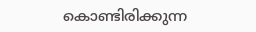കൊണ്ടിരിക്കുന്ന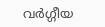വർഗ്ഗീയ